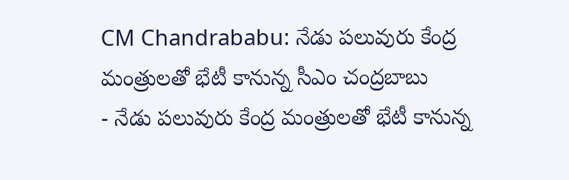CM Chandrababu: నేడు పలువురు కేంద్ర మంత్రులతో భేటీ కానున్న సీఎం చంద్రబాబు
- నేడు పలువురు కేంద్ర మంత్రులతో భేటీ కానున్న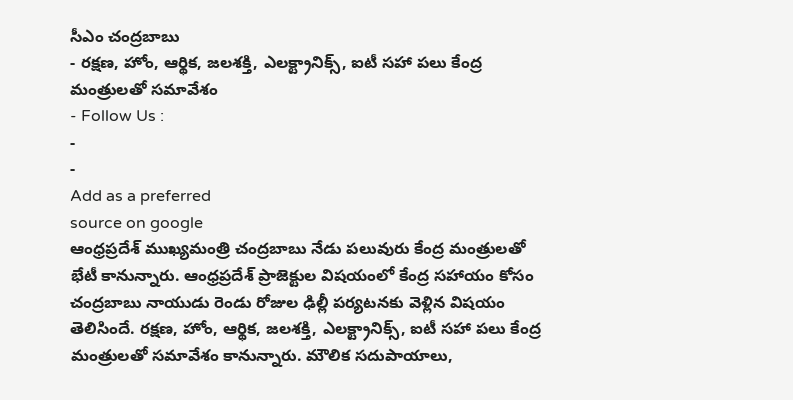సీఎం చంద్రబాబు
- రక్షణ, హోం, ఆర్థిక, జలశక్తి, ఎలక్ట్రానిక్స్, ఐటీ సహా పలు కేంద్ర మంత్రులతో సమావేశం
- Follow Us :
-
-
Add as a preferred
source on google
ఆంధ్రప్రదేశ్ ముఖ్యమంత్రి చంద్రబాబు నేడు పలువురు కేంద్ర మంత్రులతో భేటీ కానున్నారు. ఆంధ్రప్రదేశ్ ప్రాజెక్టుల విషయంలో కేంద్ర సహాయం కోసం చంద్రబాబు నాయుడు రెండు రోజుల ఢిల్లీ పర్యటనకు వెళ్లిన విషయం తెలిసిందే. రక్షణ, హోం, ఆర్థిక, జలశక్తి, ఎలక్ట్రానిక్స్, ఐటీ సహా పలు కేంద్ర మంత్రులతో సమావేశం కానున్నారు. మౌలిక సదుపాయాలు,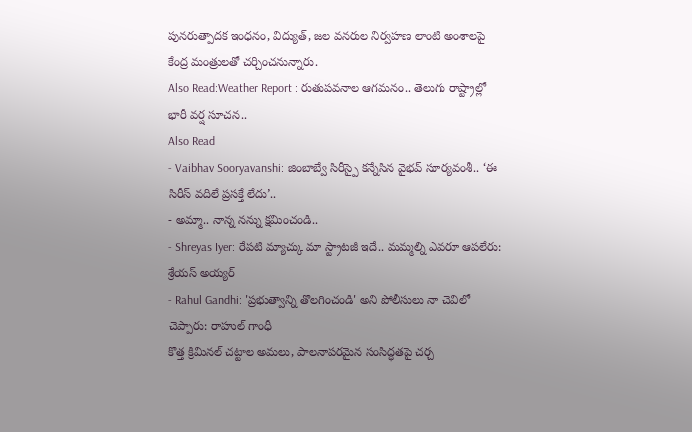పునరుత్పాదక ఇంధనం, విద్యుత్, జల వనరుల నిర్వహణ లాంటి అంశాలపై కేంద్ర మంత్రులతో చర్చించనున్నారు.
Also Read:Weather Report : రుతుపవనాల ఆగమనం.. తెలుగు రాష్ట్రాల్లో భారీ వర్ష సూచన..
Also Read
- Vaibhav Sooryavanshi: జింబాబ్వే సిరీస్పై కన్నేసిన వైభవ్ సూర్యవంశీ.. ‘ఈ సిరీస్ వదిలే ప్రసక్తే లేదు’..
- అమ్మా.. నాన్న నన్ను క్షమించండి..
- Shreyas Iyer: రేపటి మ్యాచ్కు మా స్ట్రాటజీ ఇదే.. మమ్మల్ని ఎవరూ ఆపలేరు: శ్రేయస్ అయ్యర్
- Rahul Gandhi: 'ప్రభుత్వాన్ని తొలగించండి' అని పోలీసులు నా చెవిలో చెప్పారు: రాహుల్ గాంధీ
కొత్త క్రిమినల్ చట్టాల అమలు, పాలనాపరమైన సంసిద్ధతపై చర్చ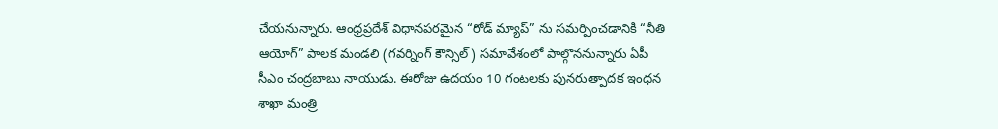చేయనున్నారు. ఆంధ్రప్రదేశ్ విధానపరమైన “రోడ్ మ్యాప్” ను సమర్పించడానికి “నీతి ఆయోగ్” పాలక మండలి (గవర్నింగ్ కౌన్సిల్) సమావేశంలో పాల్గొననున్నారు ఏపీ సీఎం చంద్రబాబు నాయుడు. ఈరోజు ఉదయం 10 గంటలకు పునరుత్పాదక ఇంధన శాఖా మంత్రి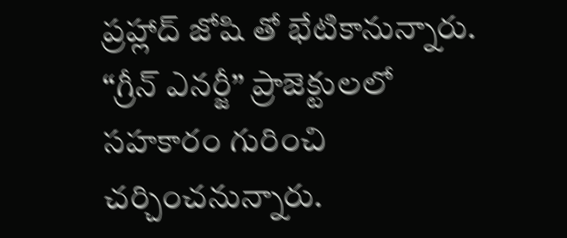ప్రహ్లాద్ జోషి తో భేటికానున్నారు. “గ్రీన్ ఎనర్జీ” ప్రాజెక్టులలో సహకారం గురించి చర్చించనున్నారు.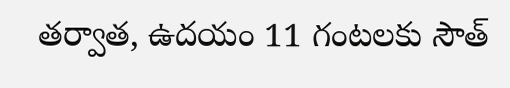తర్వాత, ఉదయం 11 గంటలకు సౌత్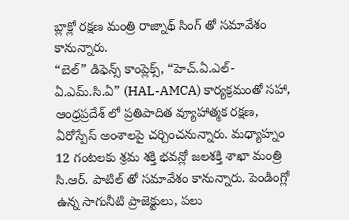బ్లాక్లో రక్షణ మంత్రి రాజ్నాథ్ సింగ్ తో సమావేశం కానున్నారు.
“బెల్” డిఫెన్స్ కాంప్లెక్స్, “హెచ్.ఏ.ఎల్-ఏ.ఎమ్.సి.ఏ” (HAL-AMCA) కార్యక్రమంతో సహా, ఆంధ్రప్రదేశ్ లో ప్రతిపాదిత వ్యూహాత్మక రక్షణ, ఏరోస్పేస్ అంశాలపై చర్చించనున్నారు. మధ్యాహ్నం 12 గంటలకు శ్రమ శక్తి భవన్లో జలశక్తి శాఖా మంత్రి సి.ఆర్. పాటిల్ తో సమావేశం కానున్నారు. పెండింగ్లో ఉన్న సాగునీటి ప్రాజెక్టులు, పలు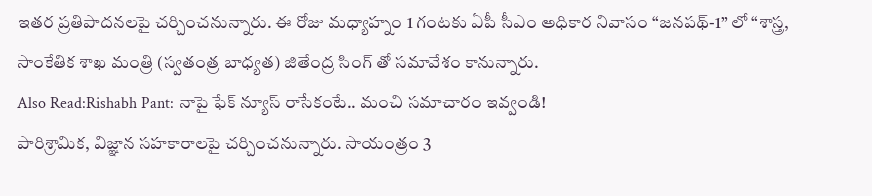ఇతర ప్రతిపాదనలపై చర్చించనున్నారు. ఈ రోజు మధ్యాహ్నం 1 గంటకు ఏపీ సీఎం అధికార నివాసం “జనపథ్-1” లో “శాస్త్ర, సాంకేతిక శాఖ మంత్రి (స్వతంత్ర బాధ్యత) జితేంద్ర సింగ్ తో సమావేశం కానున్నారు.
Also Read:Rishabh Pant: నాపై ఫేక్ న్యూస్ రాసేకంటే.. మంచి సమాచారం ఇవ్వండి!
పారిశ్రామిక, విజ్ఞాన సహకారాలపై చర్చించనున్నారు. సాయంత్రం 3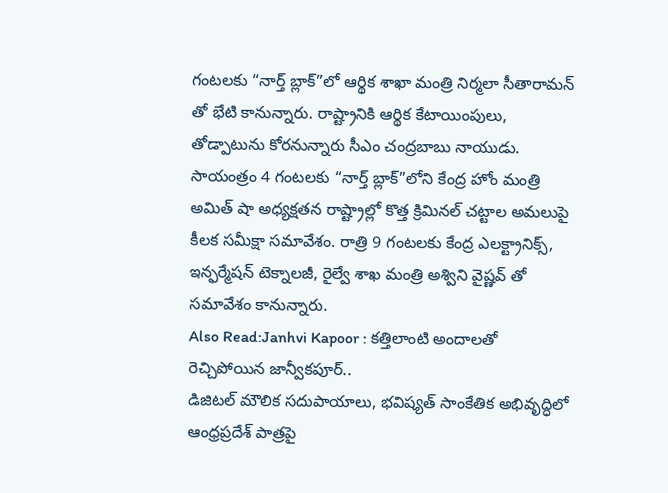గంటలకు “నార్త్ బ్లాక్”లో ఆర్థిక శాఖా మంత్రి నిర్మలా సీతారామన్ తో భేటి కానున్నారు. రాష్ట్రానికి ఆర్థిక కేటాయింపులు, తోడ్పాటును కోరనున్నారు సీఎం చంద్రబాబు నాయుడు. సాయంత్రం 4 గంటలకు “నార్త్ బ్లాక్”లోని కేంద్ర హోం మంత్రి అమిత్ షా అధ్యక్షతన రాష్ట్రాల్లో కొత్త క్రిమినల్ చట్టాల అమలుపై కీలక సమీక్షా సమావేశం. రాత్రి 9 గంటలకు కేంద్ర ఎలక్ట్రానిక్స్, ఇన్ఫర్మేషన్ టెక్నాలజీ, రైల్వే శాఖ మంత్రి అశ్విని వైష్ణవ్ తో సమావేశం కానున్నారు.
Also Read:Janhvi Kapoor : కత్తిలాంటి అందాలతో రెచ్చిపోయిన జాన్వీకపూర్..
డిజిటల్ మౌలిక సదుపాయాలు, భవిష్యత్ సాంకేతిక అభివృద్ధిలో ఆంధ్రప్రదేశ్ పాత్రపై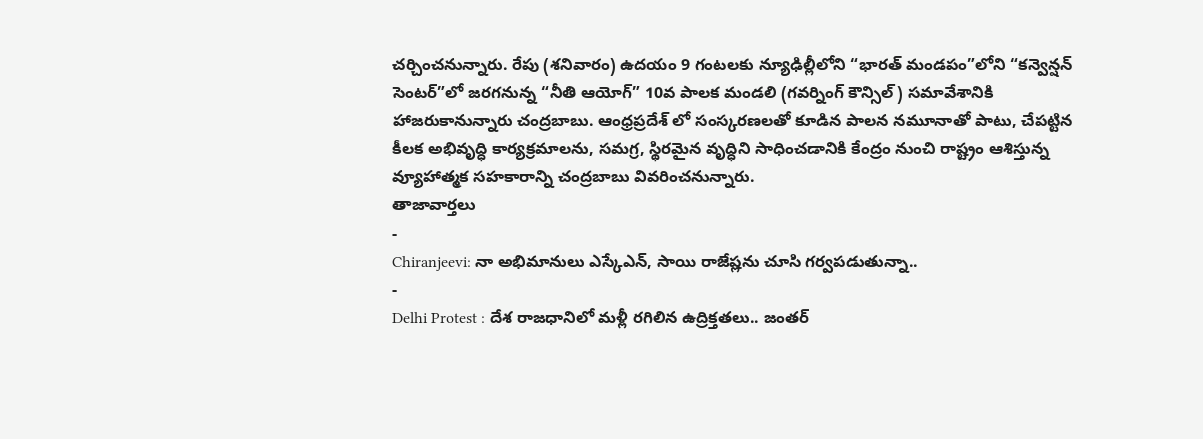చర్చించనున్నారు. రేపు (శనివారం) ఉదయం 9 గంటలకు న్యూఢిల్లీలోని “భారత్ మండపం”లోని “కన్వెన్షన్ సెంటర్”లో జరగనున్న “నీతి ఆయోగ్” 10వ పాలక మండలి (గవర్నింగ్ కౌన్సిల్) సమావేశానికి హాజరుకానున్నారు చంద్రబాబు. ఆంధ్రప్రదేశ్ లో సంస్కరణలతో కూడిన పాలన నమూనాతో పాటు, చేపట్టిన కీలక అభివృద్ధి కార్యక్రమాలను, సమగ్ర, స్థిరమైన వృద్ధిని సాధించడానికి కేంద్రం నుంచి రాష్ట్రం ఆశిస్తున్న వ్యూహాత్మక సహకారాన్ని చంద్రబాబు వివరించనున్నారు.
తాజావార్తలు
-
Chiranjeevi: నా అభిమానులు ఎస్కేఎన్, సాయి రాజేష్లను చూసి గర్వపడుతున్నా..
-
Delhi Protest : దేశ రాజధానిలో మళ్లీ రగిలిన ఉద్రిక్తతలు.. జంతర్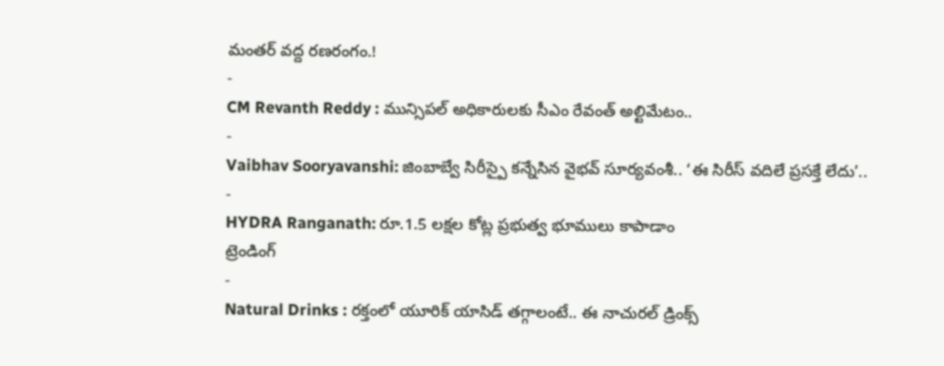మంతర్ వద్ద రణరంగం.!
-
CM Revanth Reddy : మున్సిపల్ అధికారులకు సీఎం రేవంత్ అల్టిమేటం..
-
Vaibhav Sooryavanshi: జింబాబ్వే సిరీస్పై కన్నేసిన వైభవ్ సూర్యవంశీ.. ‘ఈ సిరీస్ వదిలే ప్రసక్తే లేదు’..
-
HYDRA Ranganath: రూ.1.5 లక్షల కోట్ల ప్రభుత్వ భూములు కాపాడాం
ట్రెండింగ్
-
Natural Drinks : రక్తంలో యూరిక్ యాసిడ్ తగ్గాలంటే.. ఈ నాచురల్ డ్రింక్స్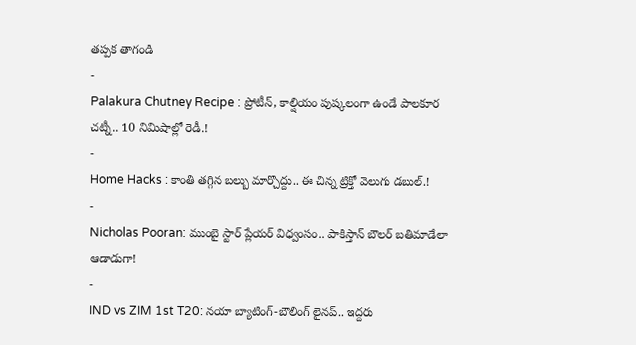తప్పక తాగండి
-
Palakura Chutney Recipe : ప్రోటీన్, కాల్షియం పుష్కలంగా ఉండే పాలకూర చట్నీ.. 10 నిమిషాల్లో రెడీ.!
-
Home Hacks : కాంతి తగ్గిన బల్బు మార్చొద్దు.. ఈ చిన్న ట్రిక్తో వెలుగు డబుల్.!
-
Nicholas Pooran: ముంబై స్టార్ ప్లేయర్ విధ్వంసం.. పాకిస్తాన్ బౌలర్ బతిమాడేలా ఆడాడుగా!
-
IND vs ZIM 1st T20: నయా బ్యాటింగ్-బౌలింగ్ లైనప్.. ఇద్దరు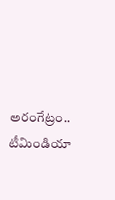అరంగేట్రం.. టీమిండియా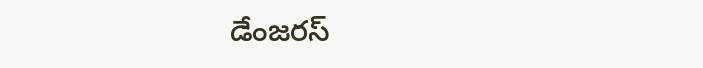డేంజరస్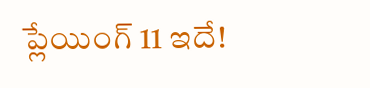ప్లేయింగ్ 11 ఇదే!